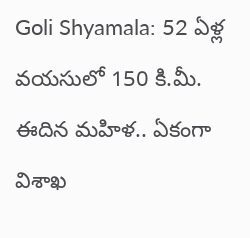Goli Shyamala: 52 ఏళ్ల వయసులో 150 కి.మీ. ఈదిన మహిళ.. ఏకంగా విశాఖ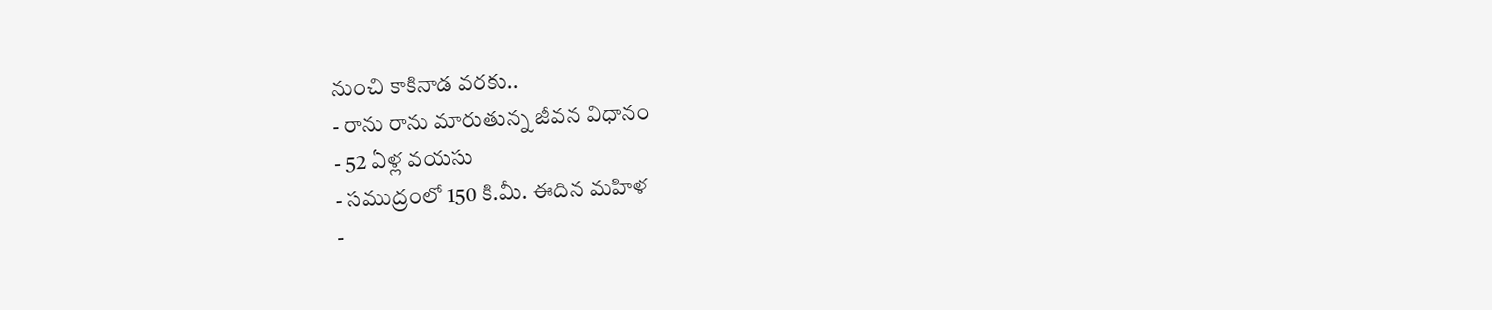నుంచి కాకినాడ వరకు..
- రాను రాను మారుతున్న జీవన విధానం
- 52 ఏళ్ల వయసు
- సముద్రంలో 150 కి.మీ. ఈదిన మహిళ
-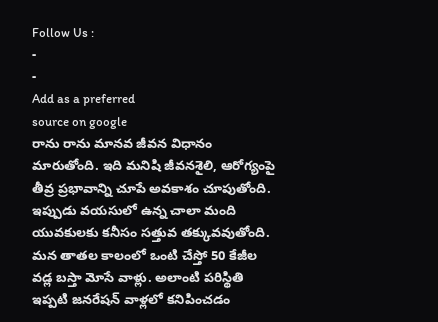Follow Us :
-
-
Add as a preferred
source on google
రాను రాను మానవ జీవన విధానం మారుతోంది. ఇది మనిషి జీవనశైలి, ఆరోగ్యంపై తీవ్ర ప్రభావాన్ని చూపే అవకాశం చూపుతోంది. ఇప్పుడు వయసులో ఉన్న చాలా మంది యువకులకు కనీసం సత్తువ తక్కువవుతోంది. మన తాతల కాలంలో ఒంటి చేస్తో 50 కేజీల వడ్ల బస్తా మోసే వాళ్లు. అలాంటి పరిస్థితి ఇప్పటి జనరేషన్ వాళ్లలో కనిపించడం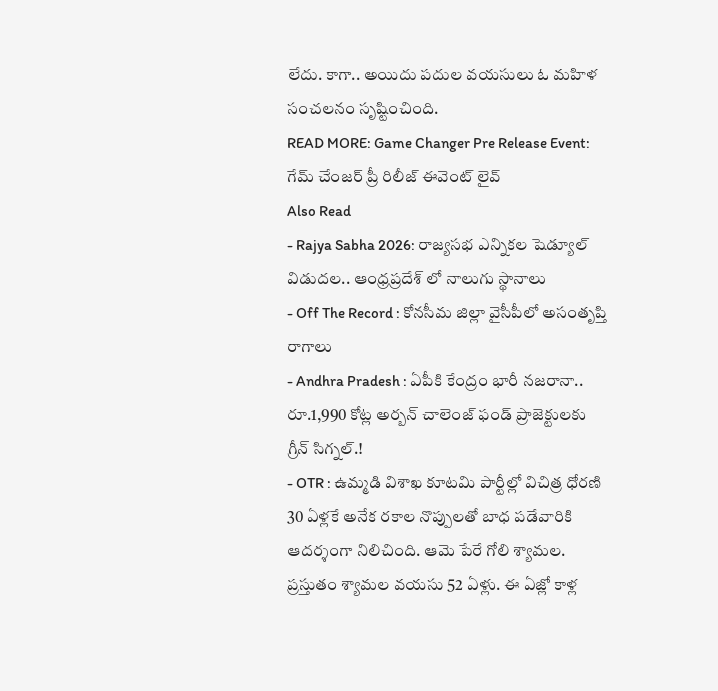లేదు. కాగా.. అయిదు పదుల వయసులు ఓ మహిళ సంచలనం సృష్టించింది.
READ MORE: Game Changer Pre Release Event: గేమ్ చేంజర్ ప్రీ రిలీజ్ ఈవెంట్ లైవ్
Also Read
- Rajya Sabha 2026: రాజ్యసభ ఎన్నికల షెడ్యూల్ విడుదల.. ఆంధ్రప్రదేశ్ లో నాలుగు స్థానాలు
- Off The Record : కోనసీమ జిల్లా వైసీపీలో అసంతృప్తి రాగాలు
- Andhra Pradesh : ఏపీకి కేంద్రం భారీ నజరానా.. రూ.1,990 కోట్ల అర్బన్ చాలెంజ్ ఫండ్ ప్రాజెక్టులకు గ్రీన్ సిగ్నల్.!
- OTR : ఉమ్మడి విశాఖ కూటమి పార్టీల్లో విచిత్ర ధోరణి
30 ఏళ్లకే అనేక రకాల నొప్పులతో బాధ పడేవారికి ఆదర్శంగా నిలిచింది. ఆమె పేరే గోలి శ్యామల. ప్రస్తుతం శ్యామల వయసు 52 ఏళ్లు. ఈ ఏజ్లో కాళ్ల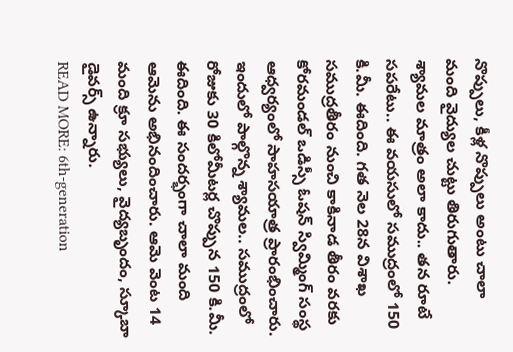నొప్పులు, కీళ్ల నొప్పులు అంటు చాలా మంది వైద్యుల చుట్టు తిరుగుతారు. శ్యామల మాత్రం అలా కాదు.. తన రూటే సపరేటు.. ఈ వయసులో సముద్రంలో 150 కి.మీ. ఈదింది. గత నెల 28న విశాఖ సముద్రతీరం నుంచి కాకినాడ తీరం వరకు కోరమండల్ ఒడిస్సీ ఓషన్ స్విమ్మింగ్ సంస్థ ఆధ్వర్యంలో సాహసయాత్ర ప్రారంభించారు. ఇందులో పాల్గొన్న శ్యామల.. సముద్రంలో రోజుకు 30 కిలోమీటర్ల చొప్పున 150 కి.మీ. ఈదింది. ఈ సందర్భంగా చాలా మంది ఆమెను అభినందించారు. ఆమె వెంట 14 మంది క్రూ సభ్యులు, వైద్యబృందం, స్కూబా డైవర్స్ ఉన్నారు.
READ MORE: 6th-generation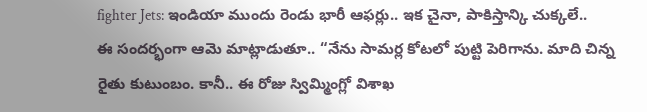fighter Jets: ఇండియా ముందు రెండు భారీ ఆఫర్లు.. ఇక చైనా, పాకిస్తాన్కి చుక్కలే..
ఈ సందర్భంగా ఆమె మాట్లాడుతూ.. “నేను సామర్ల కోటలో పుట్టి పెరిగాను. మాది చిన్న రైతు కుటుంబం. కానీ.. ఈ రోజు స్విమ్మింగ్లో విశాఖ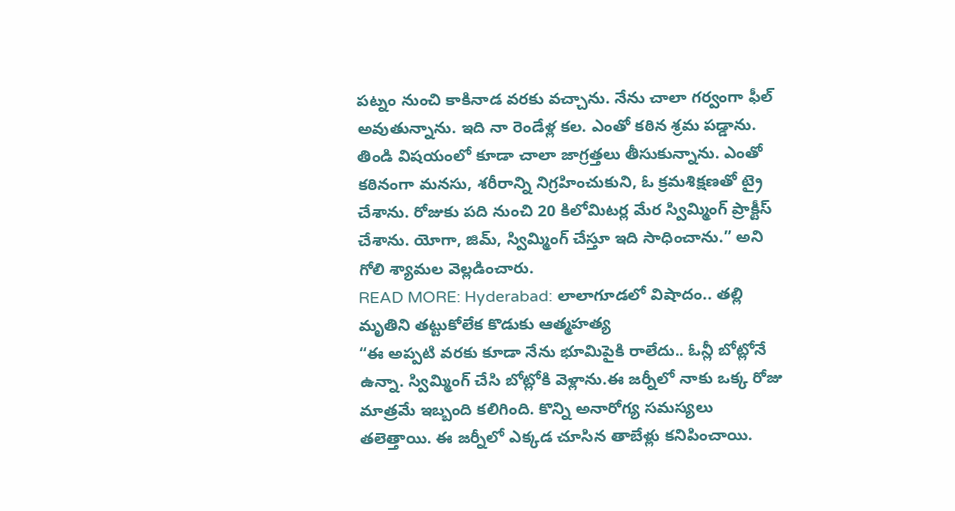పట్నం నుంచి కాకినాడ వరకు వచ్చాను. నేను చాలా గర్వంగా ఫీల్ అవుతున్నాను. ఇది నా రెండేళ్ల కల. ఎంతో కఠిన శ్రమ పడ్డాను. తిండి విషయంలో కూడా చాలా జాగ్రత్తలు తీసుకున్నాను. ఎంతో కఠినంగా మనసు, శరీరాన్ని నిగ్రహించుకుని, ఓ క్రమశిక్షణతో ట్రై చేశాను. రోజుకు పది నుంచి 20 కిలోమిటర్ల మేర స్విమ్మింగ్ ప్రాక్టీస్ చేశాను. యోగా, జిమ్, స్విమ్మింగ్ చేస్తూ ఇది సాధించాను.” అని గోలి శ్యామల వెల్లడించారు.
READ MORE: Hyderabad: లాలాగూడలో విషాదం.. తల్లి మృతిని తట్టుకోలేక కొడుకు ఆత్మహత్య
“ఈ అప్పటి వరకు కూడా నేను భూమిపైకి రాలేదు.. ఓన్లీ బోట్లోనే ఉన్నా. స్విమ్మింగ్ చేసి బోట్లోకి వెళ్లాను.ఈ జర్నీలో నాకు ఒక్క రోజు మాత్రమే ఇబ్బంది కలిగింది. కొన్ని అనారోగ్య సమస్యలు తలెత్తాయి. ఈ జర్నీలో ఎక్కడ చూసిన తాబేళ్లు కనిపించాయి.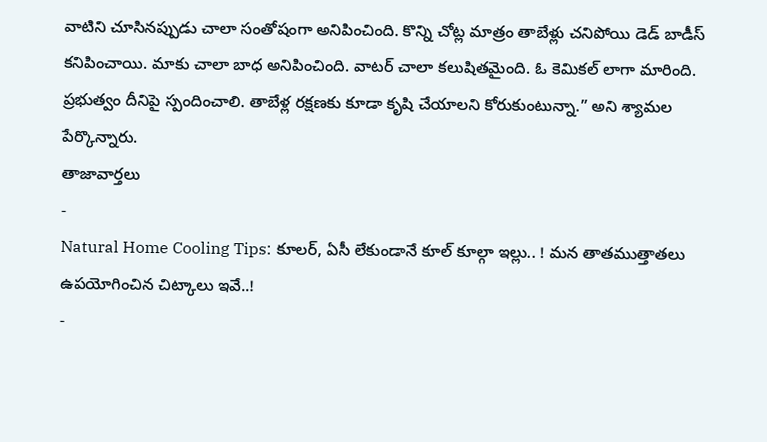వాటిని చూసినప్పుడు చాలా సంతోషంగా అనిపించింది. కొన్ని చోట్ల మాత్రం తాబేళ్లు చనిపోయి డెడ్ బాడీస్ కనిపించాయి. మాకు చాలా బాధ అనిపించింది. వాటర్ చాలా కలుషితమైంది. ఓ కెమికల్ లాగా మారింది. ప్రభుత్వం దీనిపై స్పందించాలి. తాబేళ్ల రక్షణకు కూడా కృషి చేయాలని కోరుకుంటున్నా.” అని శ్యామల పేర్కొన్నారు.
తాజావార్తలు
-
Natural Home Cooling Tips: కూలర్, ఏసీ లేకుండానే కూల్ కూల్గా ఇల్లు.. ! మన తాతముత్తాతలు ఉపయోగించిన చిట్కాలు ఇవే..!
-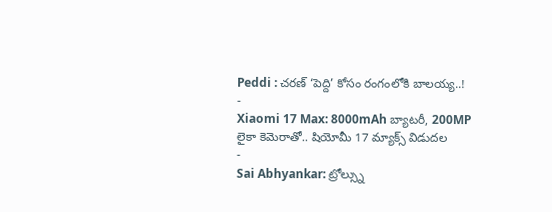Peddi : చరణ్ ‘పెద్ది’ కోసం రంగంలోకి బాలయ్య..!
-
Xiaomi 17 Max: 8000mAh బ్యాటరీ, 200MP లైకా కెమెరాతో.. షియోమీ 17 మ్యాక్స్ విడుదల
-
Sai Abhyankar: ట్రోల్స్ను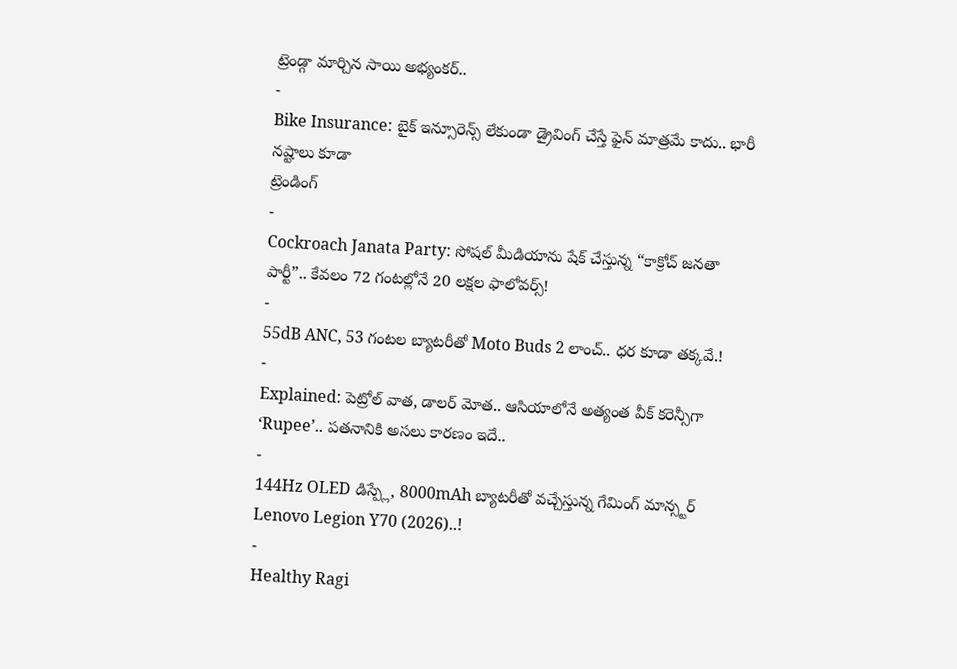ట్రెండ్గా మార్చిన సాయి అభ్యంకర్..
-
Bike Insurance: బైక్ ఇన్సూరెన్స్ లేకుండా డ్రైవింగ్ చేస్తే ఫైన్ మాత్రమే కాదు.. భారీ నష్టాలు కూడా
ట్రెండింగ్
-
Cockroach Janata Party: సోషల్ మీడియాను షేక్ చేస్తున్న “కాక్రోచ్ జనతా పార్టీ”.. కేవలం 72 గంటల్లోనే 20 లక్షల ఫాలోవర్స్!
-
55dB ANC, 53 గంటల బ్యాటరీతో Moto Buds 2 లాంచ్.. ధర కూడా తక్కవే.!
-
Explained: పెట్రోల్ వాత, డాలర్ మోత.. ఆసియాలోనే అత్యంత వీక్ కరెన్సీగా ‘Rupee’.. పతనానికి అసలు కారణం ఇదే..
-
144Hz OLED డిస్ప్లే, 8000mAh బ్యాటరీతో వచ్చేస్తున్న గేమింగ్ మాన్స్టర్ Lenovo Legion Y70 (2026)..!
-
Healthy Ragi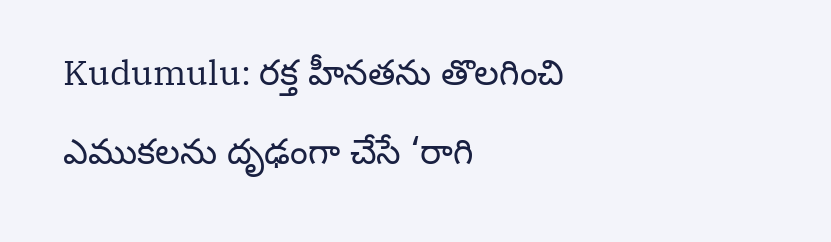Kudumulu: రక్త హీనతను తొలగించి ఎముకలను దృఢంగా చేసే ‘రాగి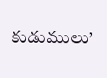కుడుములు’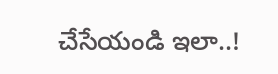చేసేయండి ఇలా..!